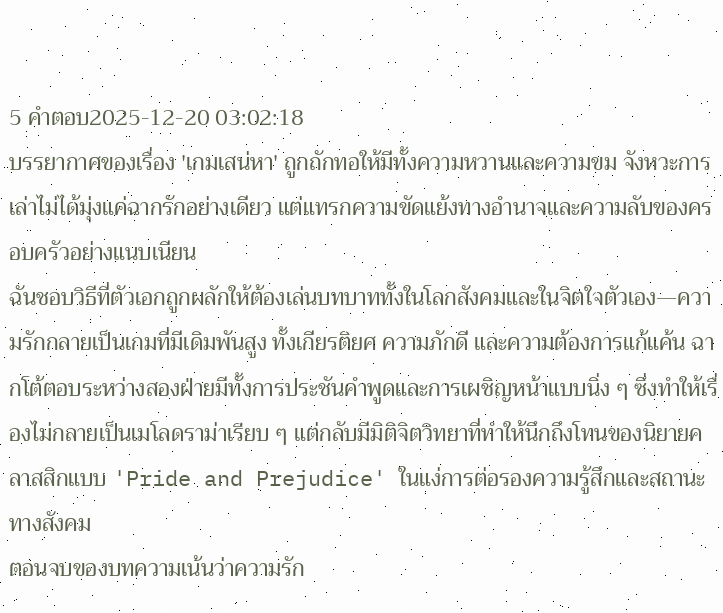5 คำตอบ2025-12-20 03:02:18
บรรยากาศของเรื่อง 'เกมเสน่หา' ถูกถักทอให้มีทั้งความหวานและความขม จังหวะการเล่าไม่ได้มุ่งแค่ฉากรักอย่างเดียว แต่แทรกความขัดแย้งทางอำนาจและความลับของครอบครัวอย่างแนบเนียน
ฉันชอบวิธีที่ตัวเอกถูกผลักให้ต้องเล่นบทบาททั้งในโลกสังคมและในจิตใจตัวเอง—ความรักกลายเป็นเกมที่มีเดิมพันสูง ทั้งเกียรติยศ ความภักดี และความต้องการแก้แค้น ฉากโต้ตอบระหว่างสองฝ่ายมีทั้งการประชันคำพูดและการเผชิญหน้าแบบนิ่ง ๆ ซึ่งทำให้เรื่องไม่กลายเป็นเมโลดราม่าเรียบ ๆ แต่กลับมีมิติจิตวิทยาที่ทำให้นึกถึงโทนของนิยายคลาสสิกแบบ 'Pride and Prejudice' ในแง่การต่อรองความรู้สึกและสถานะทางสังคม
ตอนจบของบทความเน้นว่าความรัก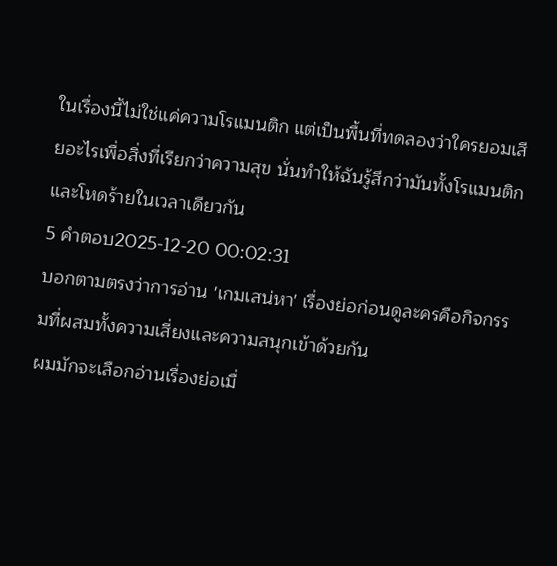ในเรื่องนี้ไม่ใช่แค่ความโรแมนติก แต่เป็นพื้นที่ทดลองว่าใครยอมเสียอะไรเพื่อสิ่งที่เรียกว่าความสุข นั่นทำให้ฉันรู้สึกว่ามันทั้งโรแมนติกและโหดร้ายในเวลาเดียวกัน
5 คำตอบ2025-12-20 00:02:31
บอกตามตรงว่าการอ่าน 'เกมเสน่หา' เรื่องย่อก่อนดูละครคือกิจกรรมที่ผสมทั้งความเสี่ยงและความสนุกเข้าด้วยกัน
ผมมักจะเลือกอ่านเรื่องย่อเมื่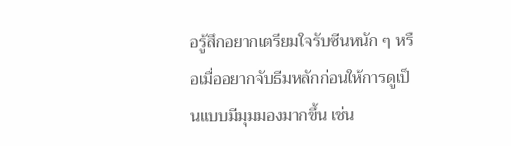อรู้สึกอยากเตรียมใจรับซีนหนัก ๆ หรือเมื่ออยากจับธีมหลักก่อนให้การดูเป็นแบบมีมุมมองมากขึ้น เช่น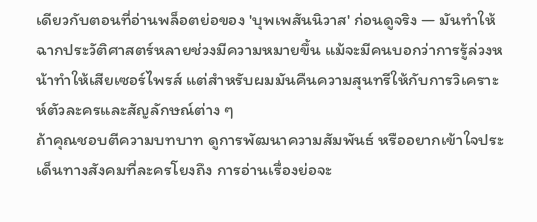เดียวกับตอนที่อ่านพล็อตย่อของ 'บุพเพสันนิวาส' ก่อนดูจริง — มันทำให้ฉากประวัติศาสตร์หลายช่วงมีความหมายขึ้น แม้จะมีคนบอกว่าการรู้ล่วงหน้าทำให้เสียเซอร์ไพรส์ แต่สำหรับผมมันคืนความสุนทรีให้กับการวิเคราะห์ตัวละครและสัญลักษณ์ต่าง ๆ
ถ้าคุณชอบตีความบทบาท ดูการพัฒนาความสัมพันธ์ หรืออยากเข้าใจประเด็นทางสังคมที่ละครโยงถึง การอ่านเรื่องย่อจะ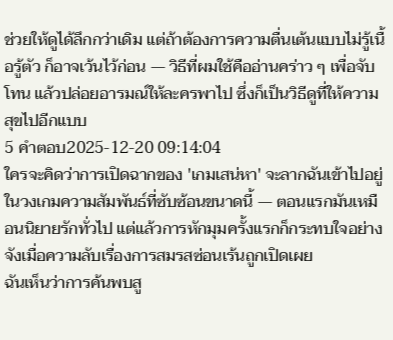ช่วยให้ดูได้ลึกกว่าเดิม แต่ถ้าต้องการความตื่นเต้นแบบไม่รู้เนื้อรู้ตัว ก็อาจเว้นไว้ก่อน — วิธีที่ผมใช้คืออ่านคร่าว ๆ เพื่อจับโทน แล้วปล่อยอารมณ์ให้ละครพาไป ซึ่งก็เป็นวิธีดูที่ให้ความสุขไปอีกแบบ
5 คำตอบ2025-12-20 09:14:04
ใครจะคิดว่าการเปิดฉากของ 'เกมเสน่หา' จะลากฉันเข้าไปอยู่ในวงเกมความสัมพันธ์ที่ซับซ้อนขนาดนี้ — ตอนแรกมันเหมือนนิยายรักทั่วไป แต่แล้วการหักมุมครั้งแรกก็กระทบใจอย่างจังเมื่อความลับเรื่องการสมรสซ่อนเร้นถูกเปิดเผย
ฉันเห็นว่าการค้นพบสู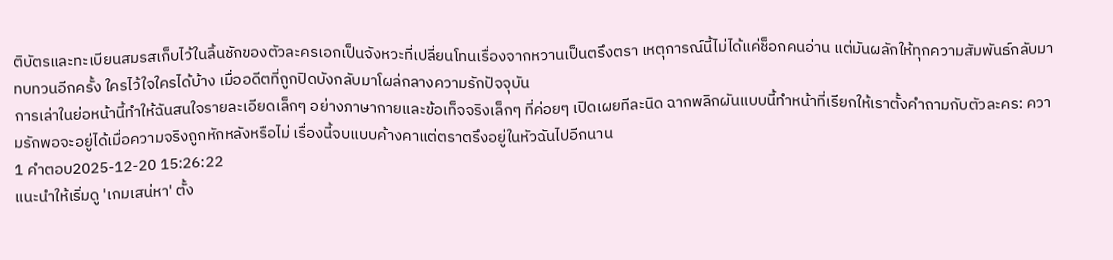ติบัตรและทะเบียนสมรสเก็บไว้ในลิ้นชักของตัวละครเอกเป็นจังหวะที่เปลี่ยนโทนเรื่องจากหวานเป็นตรึงตรา เหตุการณ์นี้ไม่ได้แค่ช็อกคนอ่าน แต่มันผลักให้ทุกความสัมพันธ์กลับมาทบทวนอีกครั้ง ใครไว้ใจใครได้บ้าง เมื่ออดีตที่ถูกปิดบังกลับมาโผล่กลางความรักปัจจุบัน
การเล่าในย่อหน้านี้ทำให้ฉันสนใจรายละเอียดเล็กๆ อย่างภาษากายและข้อเท็จจริงเล็กๆ ที่ค่อยๆ เปิดเผยทีละนิด ฉากพลิกผันแบบนี้ทำหน้าที่เรียกให้เราตั้งคำถามกับตัวละคร: ความรักพอจะอยู่ได้เมื่อความจริงถูกหักหลังหรือไม่ เรื่องนี้จบแบบค้างคาแต่ตราตรึงอยู่ในหัวฉันไปอีกนาน
1 คำตอบ2025-12-20 15:26:22
แนะนำให้เริ่มดู 'เกมเสน่หา' ตั้ง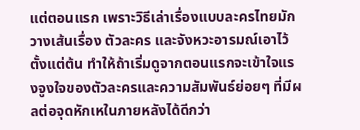แต่ตอนแรก เพราะวิธีเล่าเรื่องแบบละครไทยมักวางเส้นเรื่อง ตัวละคร และจังหวะอารมณ์เอาไว้ตั้งแต่ต้น ทำให้ถ้าเริ่มดูจากตอนแรกจะเข้าใจแรงจูงใจของตัวละครและความสัมพันธ์ย่อยๆ ที่มีผลต่อจุดหักเหในภายหลังได้ดีกว่า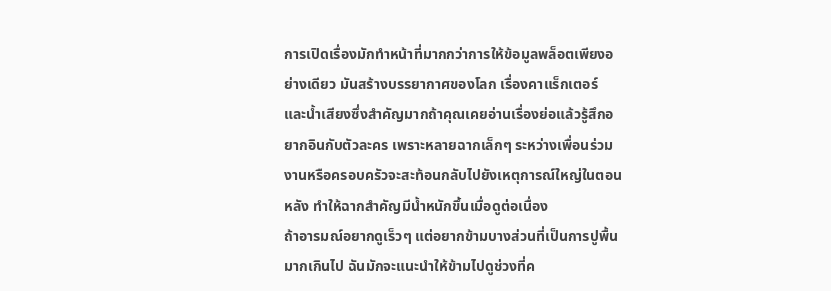การเปิดเรื่องมักทำหน้าที่มากกว่าการให้ข้อมูลพล็อตเพียงอย่างเดียว มันสร้างบรรยากาศของโลก เรื่องคาแร็กเตอร์ และน้ำเสียงซึ่งสำคัญมากถ้าคุณเคยอ่านเรื่องย่อแล้วรู้สึกอยากอินกับตัวละคร เพราะหลายฉากเล็กๆ ระหว่างเพื่อนร่วมงานหรือครอบครัวจะสะท้อนกลับไปยังเหตุการณ์ใหญ่ในตอนหลัง ทำให้ฉากสำคัญมีน้ำหนักขึ้นเมื่อดูต่อเนื่อง
ถ้าอารมณ์อยากดูเร็วๆ แต่อยากข้ามบางส่วนที่เป็นการปูพื้นมากเกินไป ฉันมักจะแนะนำให้ข้ามไปดูช่วงที่ค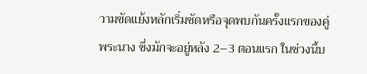วามขัดแย้งหลักเริ่มชัดหรือจุดพบกันครั้งแรกของคู่พระนาง ซึ่งมักจะอยู่หลัง 2–3 ตอนแรก ในช่วงนี้บ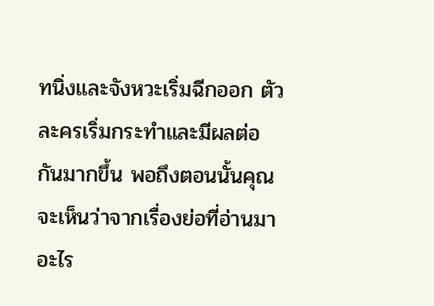ทนิ่งและจังหวะเริ่มฉีกออก ตัวละครเริ่มกระทำและมีผลต่อกันมากขึ้น พอถึงตอนนั้นคุณจะเห็นว่าจากเรื่องย่อที่อ่านมาอะไร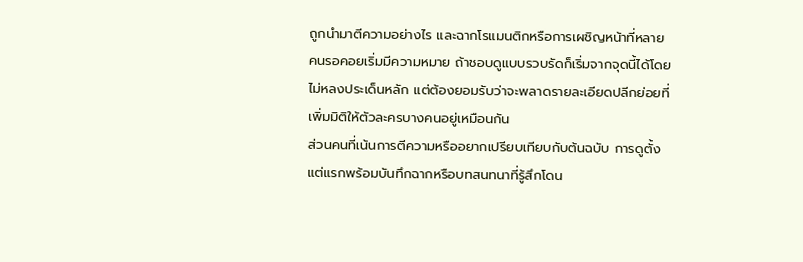ถูกนำมาตีความอย่างไร และฉากโรแมนติกหรือการเผชิญหน้าที่หลายคนรอคอยเริ่มมีความหมาย ถ้าชอบดูแบบรวบรัดก็เริ่มจากจุดนี้ได้โดยไม่หลงประเด็นหลัก แต่ต้องยอมรับว่าจะพลาดรายละเอียดปลีกย่อยที่เพิ่มมิติให้ตัวละครบางคนอยู่เหมือนกัน
ส่วนคนที่เน้นการตีความหรืออยากเปรียบเทียบกับต้นฉบับ การดูตั้งแต่แรกพร้อมบันทึกฉากหรือบทสนทนาที่รู้สึกโดน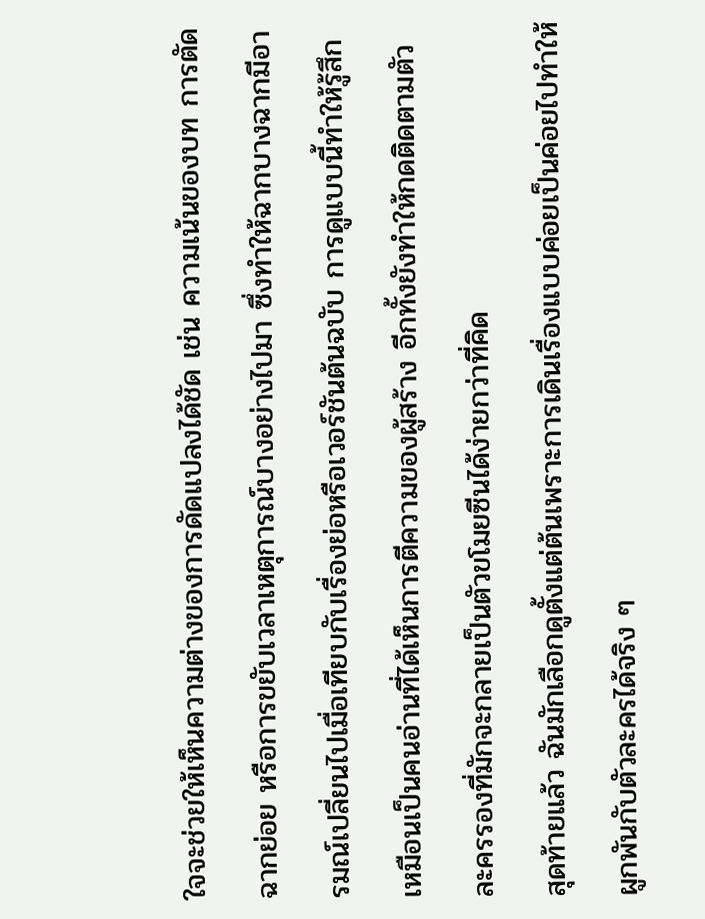ใจจะช่วยให้เห็นความต่างของการดัดแปลงได้ชัด เช่น ความเน้นของบท การตัดฉากย่อย หรือการขยับเวลาเหตุการณ์บางอย่างไปมา ซึ่งทำให้ฉากบางฉากมีอารมณ์เปลี่ยนไปเมื่อเทียบกับเรื่องย่อหรือเวอร์ชันต้นฉบับ การดูแบบนี้ทำให้รู้สึกเหมือนเป็นคนอ่านที่ได้เห็นการตีความของผู้สร้าง อีกทั้งยังทำให้กดติดตามตัวละครรองที่มักจะกลายเป็นตัวขโมยซีนได้ง่ายกว่าที่คิด
สุดท้ายแล้ว ฉันมักเลือกดูตั้งแต่ต้นเพราะการเดินเรื่องแบบค่อยเป็นค่อยไปทำให้ผูกพันกับตัวละครได้จริง ๆ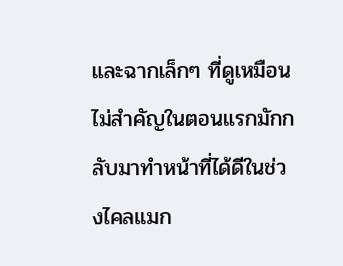และฉากเล็กๆ ที่ดูเหมือนไม่สำคัญในตอนแรกมักกลับมาทำหน้าที่ได้ดีในช่วงไคลแมก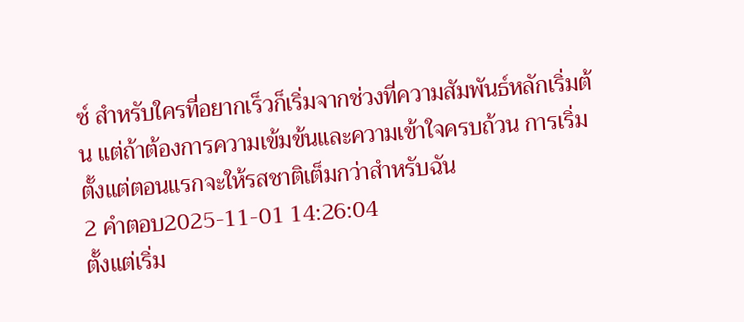ซ์ สำหรับใครที่อยากเร็วก็เริ่มจากช่วงที่ความสัมพันธ์หลักเริ่มต้น แต่ถ้าต้องการความเข้มข้นและความเข้าใจครบถ้วน การเริ่มตั้งแต่ตอนแรกจะให้รสชาติเต็มกว่าสำหรับฉัน
2 คำตอบ2025-11-01 14:26:04
ตั้งแต่เริ่ม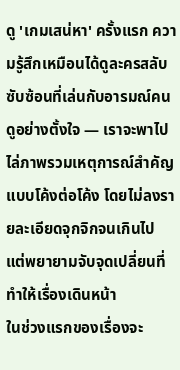ดู 'เกมเสน่หา' ครั้งแรก ความรู้สึกเหมือนได้ดูละครสลับซับซ้อนที่เล่นกับอารมณ์คนดูอย่างตั้งใจ — เราจะพาไปไล่ภาพรวมเหตุการณ์สำคัญแบบโค้งต่อโค้ง โดยไม่ลงรายละเอียดจุกจิกจนเกินไป แต่พยายามจับจุดเปลี่ยนที่ทำให้เรื่องเดินหน้า
ในช่วงแรกของเรื่องจะ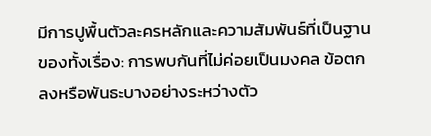มีการปูพื้นตัวละครหลักและความสัมพันธ์ที่เป็นฐานของทั้งเรื่อง: การพบกันที่ไม่ค่อยเป็นมงคล ข้อตกลงหรือพันธะบางอย่างระหว่างตัว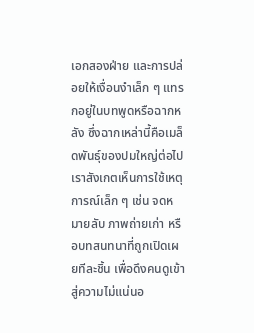เอกสองฝ่าย และการปล่อยให้เงื่อนงำเล็ก ๆ แทรกอยู่ในบทพูดหรือฉากหลัง ซึ่งฉากเหล่านี้คือเมล็ดพันธุ์ของปมใหญ่ต่อไป เราสังเกตเห็นการใช้เหตุการณ์เล็ก ๆ เช่น จดหมายลับ ภาพถ่ายเก่า หรือบทสนทนาที่ถูกเปิดเผยทีละชิ้น เพื่อดึงคนดูเข้าสู่ความไม่แน่นอ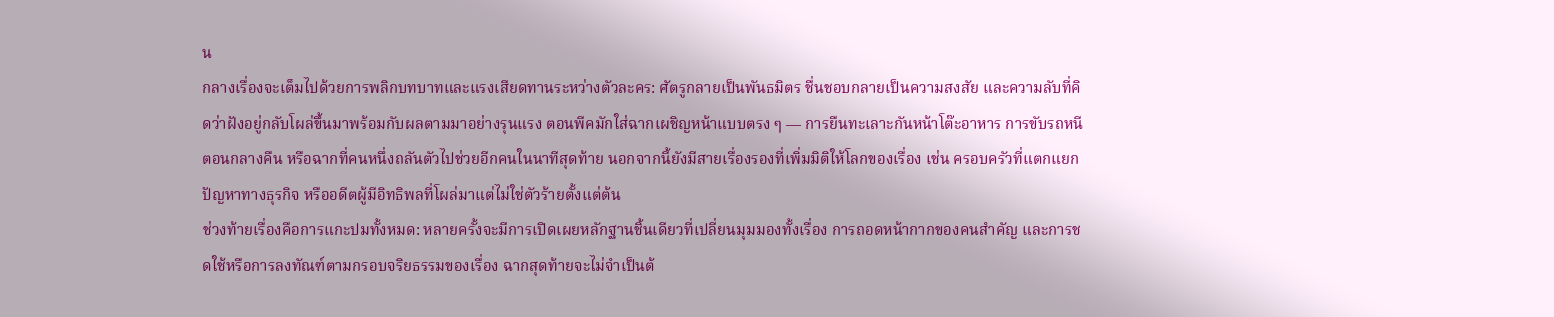น
กลางเรื่องจะเต็มไปด้วยการพลิกบทบาทและแรงเสียดทานระหว่างตัวละคร: ศัตรูกลายเป็นพันธมิตร ชื่นชอบกลายเป็นความสงสัย และความลับที่คิดว่าฝังอยู่กลับโผล่ขึ้นมาพร้อมกับผลตามมาอย่างรุนแรง ตอนพีคมักใส่ฉากเผชิญหน้าแบบตรง ๆ — การยืนทะเลาะกันหน้าโต๊ะอาหาร การขับรถหนีตอนกลางคืน หรือฉากที่คนหนึ่งถลันตัวไปช่วยอีกคนในนาทีสุดท้าย นอกจากนี้ยังมีสายเรื่องรองที่เพิ่มมิติให้โลกของเรื่อง เช่น ครอบครัวที่แตกแยก ปัญหาทางธุรกิจ หรืออดีตผู้มีอิทธิพลที่โผล่มาแต่ไม่ใช่ตัวร้ายตั้งแต่ต้น
ช่วงท้ายเรื่องคือการแกะปมทั้งหมด: หลายครั้งจะมีการเปิดเผยหลักฐานชิ้นเดียวที่เปลี่ยนมุมมองทั้งเรื่อง การถอดหน้ากากของคนสำคัญ และการชดใช้หรือการลงทัณฑ์ตามกรอบจริยธรรมของเรื่อง ฉากสุดท้ายจะไม่จำเป็นต้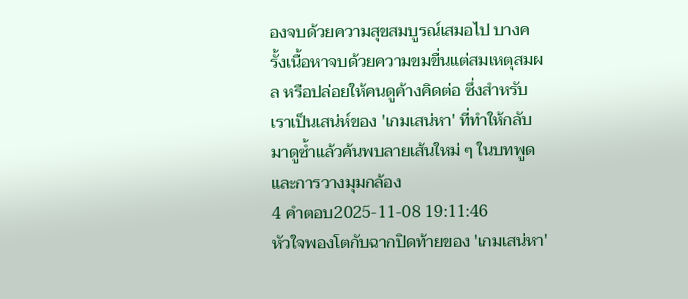องจบด้วยความสุขสมบูรณ์เสมอไป บางครั้งเนื้อหาจบด้วยความขมขื่นแต่สมเหตุสมผล หรือปล่อยให้คนดูค้างคิดต่อ ซึ่งสำหรับเราเป็นเสน่ห์ของ 'เกมเสน่หา' ที่ทำให้กลับมาดูซ้ำแล้วค้นพบลายเส้นใหม่ ๆ ในบทพูดและการวางมุมกล้อง
4 คำตอบ2025-11-08 19:11:46
หัวใจพองโตกับฉากปิดท้ายของ 'เกมเสน่หา'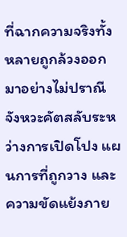ที่ฉากความจริงทั้งหลายถูกล้วงออกมาอย่างไม่ปราณี จังหวะคัตสลับระหว่างการเปิดโปง แผนการที่ถูกวาง และความขัดแย้งภาย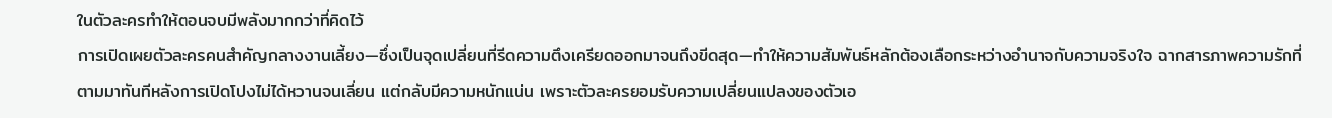ในตัวละครทำให้ตอนจบมีพลังมากกว่าที่คิดไว้
การเปิดเผยตัวละครคนสำคัญกลางงานเลี้ยง—ซึ่งเป็นจุดเปลี่ยนที่รีดความตึงเครียดออกมาจนถึงขีดสุด—ทำให้ความสัมพันธ์หลักต้องเลือกระหว่างอำนาจกับความจริงใจ ฉากสารภาพความรักที่ตามมาทันทีหลังการเปิดโปงไม่ได้หวานจนเลี่ยน แต่กลับมีความหนักแน่น เพราะตัวละครยอมรับความเปลี่ยนแปลงของตัวเอ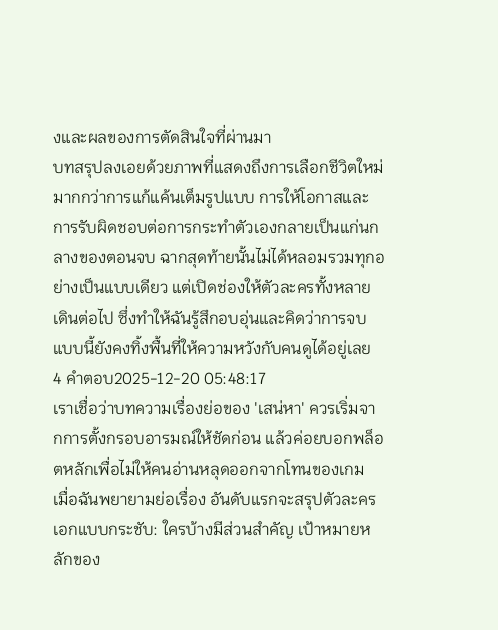งและผลของการตัดสินใจที่ผ่านมา
บทสรุปลงเอยด้วยภาพที่แสดงถึงการเลือกชีวิตใหม่ มากกว่าการแก้แค้นเต็มรูปแบบ การให้โอกาสและการรับผิดชอบต่อการกระทำตัวเองกลายเป็นแก่นกลางของตอนจบ ฉากสุดท้ายนั้นไม่ได้หลอมรวมทุกอย่างเป็นแบบเดียว แต่เปิดช่องให้ตัวละครทั้งหลายเดินต่อไป ซึ่งทำให้ฉันรู้สึกอบอุ่นและคิดว่าการจบแบบนี้ยังคงทิ้งพื้นที่ให้ความหวังกับคนดูได้อยู่เลย
4 คำตอบ2025-12-20 05:48:17
เราเชื่อว่าบทความเรื่องย่อของ 'เสน่หา' ควรเริ่มจากการตั้งกรอบอารมณ์ให้ชัดก่อน แล้วค่อยบอกพล็อตหลักเพื่อไม่ให้คนอ่านหลุดออกจากโทนของเกม
เมื่อฉันพยายามย่อเรื่อง อันดับแรกจะสรุปตัวละครเอกแบบกระชับ: ใครบ้างมีส่วนสำคัญ เป้าหมายหลักของ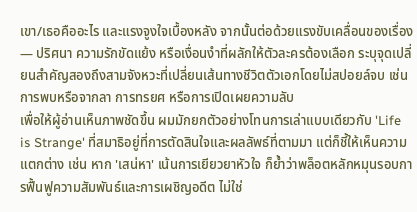เขา/เธอคืออะไร และแรงจูงใจเบื้องหลัง จากนั้นต่อด้วยแรงขับเคลื่อนของเรื่อง — ปริศนา ความรักขัดแย้ง หรือเงื่อนงำที่ผลักให้ตัวละครต้องเลือก ระบุจุดเปลี่ยนสำคัญสองถึงสามจังหวะที่เปลี่ยนเส้นทางชีวิตตัวเอกโดยไม่สปอยล์จบ เช่น การพบหรือจากลา การทรยศ หรือการเปิดเผยความลับ
เพื่อให้ผู้อ่านเห็นภาพชัดขึ้น ผมมักยกตัวอย่างโทนการเล่าแบบเดียวกับ 'Life is Strange' ที่สมาธิอยู่ที่การตัดสินใจและผลลัพธ์ที่ตามมา แต่ก็ชี้ให้เห็นความแตกต่าง เช่น หาก 'เสน่หา' เน้นการเยียวยาหัวใจ ก็ย้ำว่าพล็อตหลักหมุนรอบการฟื้นฟูความสัมพันธ์และการเผชิญอดีต ไม่ใช่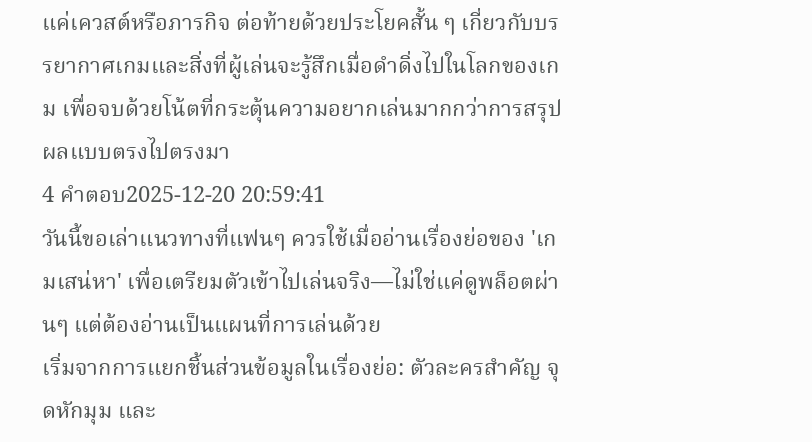แค่เควสต์หรือภารกิจ ต่อท้ายด้วยประโยคสั้น ๆ เกี่ยวกับบรรยากาศเกมและสิ่งที่ผู้เล่นจะรู้สึกเมื่อดำดิ่งไปในโลกของเกม เพื่อจบด้วยโน้ตที่กระตุ้นความอยากเล่นมากกว่าการสรุปผลแบบตรงไปตรงมา
4 คำตอบ2025-12-20 20:59:41
วันนี้ขอเล่าแนวทางที่แฟนๆ ควรใช้เมื่ออ่านเรื่องย่อของ 'เกมเสน่หา' เพื่อเตรียมตัวเข้าไปเล่นจริง—ไม่ใช่แค่ดูพล็อตผ่านๆ แต่ต้องอ่านเป็นแผนที่การเล่นด้วย
เริ่มจากการแยกชิ้นส่วนข้อมูลในเรื่องย่อ: ตัวละครสำคัญ จุดหักมุม และ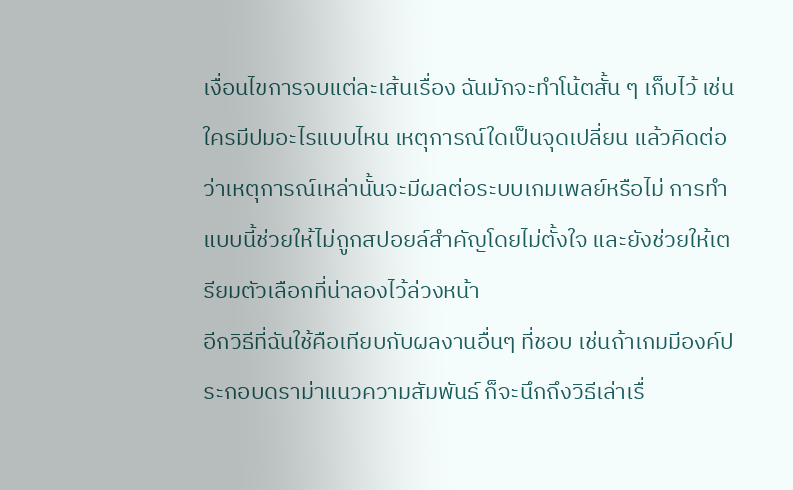เงื่อนไขการจบแต่ละเส้นเรื่อง ฉันมักจะทำโน้ตสั้น ๆ เก็บไว้ เช่น ใครมีปมอะไรแบบไหน เหตุการณ์ใดเป็นจุดเปลี่ยน แล้วคิดต่อว่าเหตุการณ์เหล่านั้นจะมีผลต่อระบบเกมเพลย์หรือไม่ การทำแบบนี้ช่วยให้ไม่ถูกสปอยล์สำคัญโดยไม่ตั้งใจ และยังช่วยให้เตรียมตัวเลือกที่น่าลองไว้ล่วงหน้า
อีกวิธีที่ฉันใช้คือเทียบกับผลงานอื่นๆ ที่ชอบ เช่นถ้าเกมมีองค์ประกอบดราม่าแนวความสัมพันธ์ ก็จะนึกถึงวิธีเล่าเรื่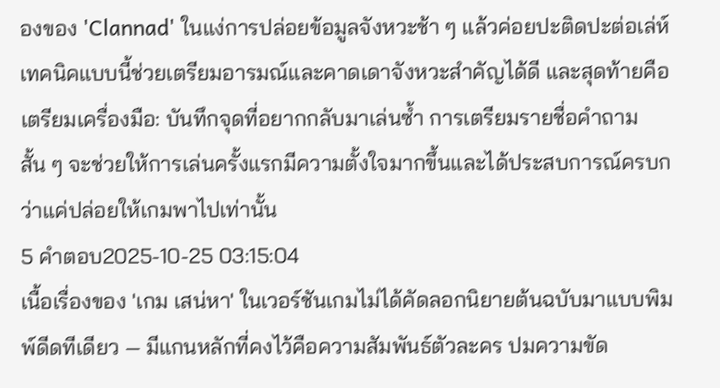องของ 'Clannad' ในแง่การปล่อยข้อมูลจังหวะช้า ๆ แล้วค่อยปะติดปะต่อเล่ห์เทคนิคแบบนี้ช่วยเตรียมอารมณ์และคาดเดาจังหวะสำคัญได้ดี และสุดท้ายคือเตรียมเครื่องมือ: บันทึกจุดที่อยากกลับมาเล่นซ้ำ การเตรียมรายชื่อคำถามสั้น ๆ จะช่วยให้การเล่นครั้งแรกมีความตั้งใจมากขึ้นและได้ประสบการณ์ครบกว่าแค่ปล่อยให้เกมพาไปเท่านั้น
5 คำตอบ2025-10-25 03:15:04
เนื้อเรื่องของ 'เกม เสน่หา' ในเวอร์ชันเกมไม่ได้คัดลอกนิยายต้นฉบับมาแบบพิมพ์ดีดทีเดียว — มีแกนหลักที่คงไว้คือความสัมพันธ์ตัวละคร ปมความขัด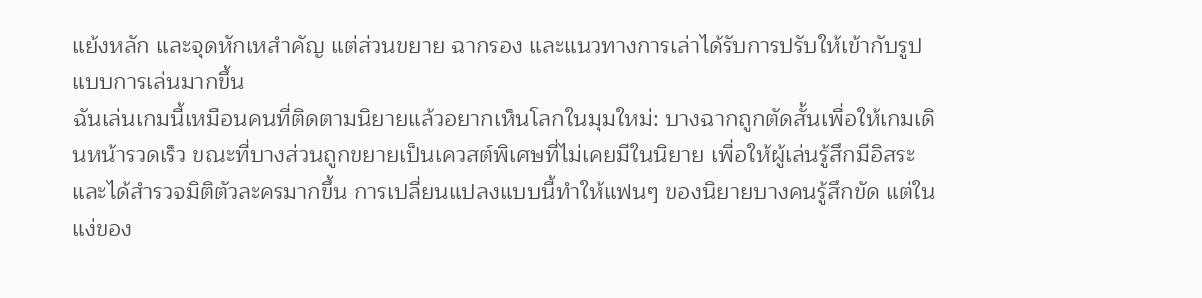แย้งหลัก และจุดหักเหสำคัญ แต่ส่วนขยาย ฉากรอง และแนวทางการเล่าได้รับการปรับให้เข้ากับรูปแบบการเล่นมากขึ้น
ฉันเล่นเกมนี้เหมือนคนที่ติดตามนิยายแล้วอยากเห็นโลกในมุมใหม่: บางฉากถูกตัดสั้นเพื่อให้เกมเดินหน้ารวดเร็ว ขณะที่บางส่วนถูกขยายเป็นเควสต์พิเศษที่ไม่เคยมีในนิยาย เพื่อให้ผู้เล่นรู้สึกมีอิสระและได้สำรวจมิติตัวละครมากขึ้น การเปลี่ยนแปลงแบบนี้ทำให้แฟนๆ ของนิยายบางคนรู้สึกขัด แต่ในแง่ของ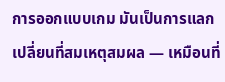การออกแบบเกม มันเป็นการแลกเปลี่ยนที่สมเหตุสมผล — เหมือนที่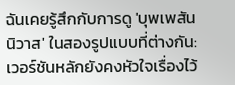ฉันเคยรู้สึกกับการดู 'บุพเพสันนิวาส' ในสองรูปแบบที่ต่างกัน: เวอร์ชันหลักยังคงหัวใจเรื่องไว้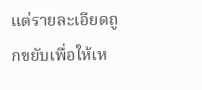แต่รายละเอียดถูกขยับเพื่อให้เห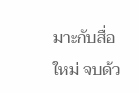มาะกับสื่อใหม่ จบด้ว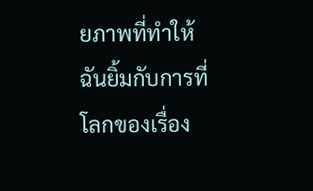ยภาพที่ทำให้ฉันยิ้มกับการที่โลกของเรื่อง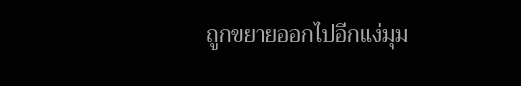ถูกขยายออกไปอีกแง่มุม